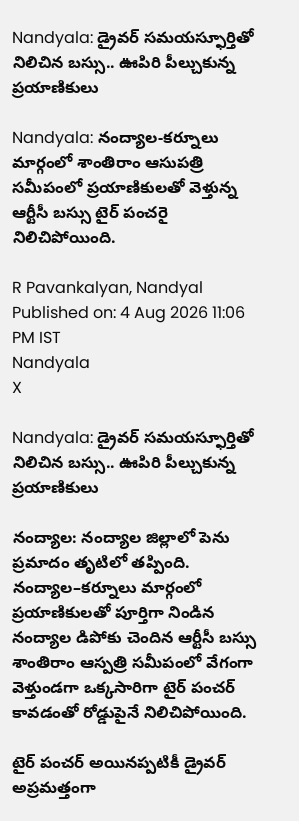Nandyala: డ్రైవర్ సమయస్ఫూర్తితో నిలిచిన బస్సు.. ఊపిరి పీల్చుకున్న ప్రయాణికులు

Nandyala: నంద్యాల-కర్నూలు మార్గంలో శాంతిరాం ఆసుపత్రి సమీపంలో ప్రయాణికులతో వెళ్తున్న ఆర్టీసీ బస్సు టైర్ పంచరై నిలిచిపోయింది.

R Pavankalyan, Nandyal
Published on: 4 Aug 2026 11:06 PM IST
Nandyala
X

Nandyala: డ్రైవర్ సమయస్ఫూర్తితో నిలిచిన బస్సు.. ఊపిరి పీల్చుకున్న ప్రయాణికులు

నంద్యాల: నంద్యాల జిల్లాలో పెను ప్రమాదం తృటిలో తప్పింది. నంద్యాల–కర్నూలు మార్గంలో ప్రయాణికులతో పూర్తిగా నిండిన నంద్యాల డిపోకు చెందిన ఆర్టీసీ బస్సు శాంతిరాం ఆస్పత్రి సమీపంలో వేగంగా వెళ్తుండగా ఒక్కసారిగా టైర్ పంచర్ కావడంతో రోడ్డుపైనే నిలిచిపోయింది.

టైర్ పంచర్ అయినప్పటికీ డ్రైవర్ అప్రమత్తంగా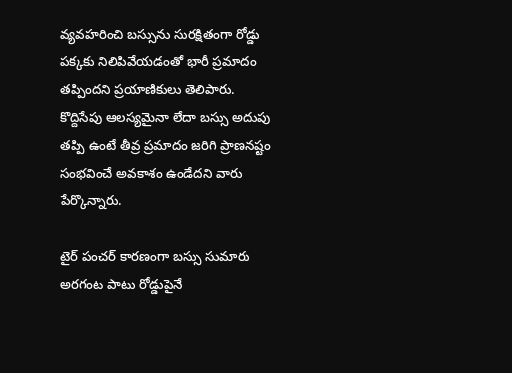వ్యవహరించి బస్సును సురక్షితంగా రోడ్డు పక్కకు నిలిపివేయడంతో భారీ ప్రమాదం తప్పిందని ప్రయాణికులు తెలిపారు. కొద్దిసేపు ఆలస్యమైనా లేదా బస్సు అదుపు తప్పి ఉంటే తీవ్ర ప్రమాదం జరిగి ప్రాణనష్టం సంభవించే అవకాశం ఉండేదని వారు పేర్కొన్నారు.

టైర్ పంచర్ కారణంగా బస్సు సుమారు అరగంట పాటు రోడ్డుపైనే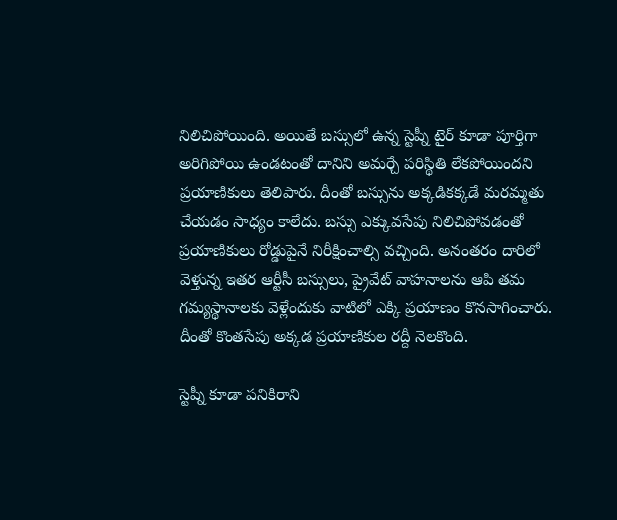నిలిచిపోయింది. అయితే బస్సులో ఉన్న స్టెప్నీ టైర్ కూడా పూర్తిగా అరిగిపోయి ఉండటంతో దానిని అమర్చే పరిస్థితి లేకపోయిందని ప్రయాణికులు తెలిపారు. దీంతో బస్సును అక్కడికక్కడే మరమ్మతు చేయడం సాధ్యం కాలేదు. బస్సు ఎక్కువసేపు నిలిచిపోవడంతో ప్రయాణికులు రోడ్డుపైనే నిరీక్షించాల్సి వచ్చింది. అనంతరం దారిలో వెళ్తున్న ఇతర ఆర్టీసీ బస్సులు, ప్రైవేట్ వాహనాలను ఆపి తమ గమ్యస్థానాలకు వెళ్లేందుకు వాటిలో ఎక్కి ప్రయాణం కొనసాగించారు. దీంతో కొంతసేపు అక్కడ ప్రయాణికుల రద్దీ నెలకొంది.

స్టెప్నీ కూడా పనికిరాని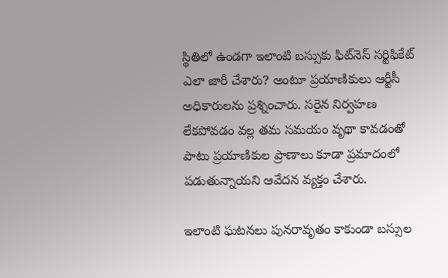స్థితిలో ఉండగా ఇలాంటి బస్సుకు ఫిట్‌నెస్ సర్టిఫికేట్ ఎలా జారీ చేశారు? అంటూ ప్రయాణికులు ఆర్టీసీ అధికారులను ప్రశ్నించారు. సరైన నిర్వహణ లేకపోవడం వల్ల తమ సమయం వృథా కావడంతో పాటు ప్రయాణికుల ప్రాణాలు కూడా ప్రమాదంలో పడుతున్నాయని ఆవేదన వ్యక్తం చేశారు.

ఇలాంటి ఘటనలు పునరావృతం కాకుండా బస్సుల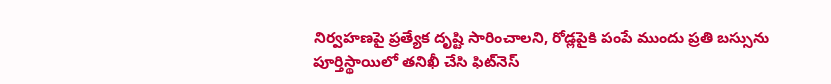నిర్వహణపై ప్రత్యేక దృష్టి సారించాలని, రోడ్లపైకి పంపే ముందు ప్రతి బస్సును పూర్తిస్థాయిలో తనిఖీ చేసి ఫిట్‌నెస్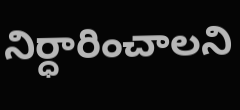నిర్ధారించాలని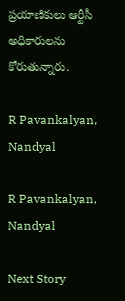ప్రయాణికులు ఆర్టీసీ అధికారులను కోరుతున్నారు.

R Pavankalyan, Nandyal

R Pavankalyan, Nandyal

Next Story